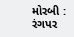મોરબી : રંગપર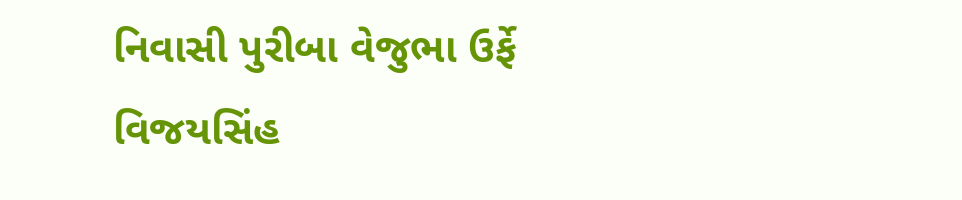નિવાસી પુરીબા વેજુભા ઉર્ફે વિજયસિંહ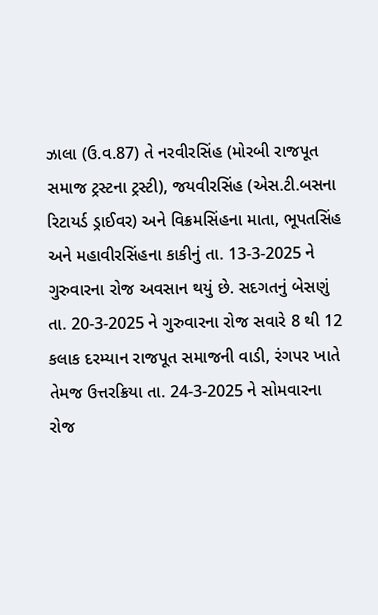ઝાલા (ઉ.વ.87) તે નરવીરસિંહ (મોરબી રાજપૂત સમાજ ટ્રસ્ટના ટ્રસ્ટી), જયવીરસિંહ (એસ.ટી.બસના રિટાયર્ડ ડ્રાઈવર) અને વિક્રમસિંહના માતા, ભૂપતસિંહ અને મહાવીરસિંહના કાકીનું તા. 13-3-2025 ને ગુરુવારના રોજ અવસાન થયું છે. સદગતનું બેસણું તા. 20-3-2025 ને ગુરુવારના રોજ સવારે 8 થી 12 કલાક દરમ્યાન રાજપૂત સમાજની વાડી, રંગપર ખાતે તેમજ ઉત્તરક્રિયા તા. 24-3-2025 ને સોમવારના રોજ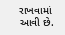રાખવામાં આવી છે.